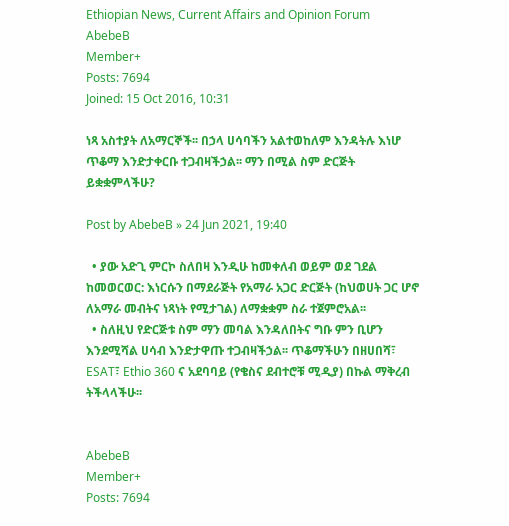Ethiopian News, Current Affairs and Opinion Forum
AbebeB
Member+
Posts: 7694
Joined: 15 Oct 2016, 10:31

ነጻ አስተያት ለአማርኞች፡፡ በኃላ ሀሳባችን አልተወከለም እንዳትሉ እነሆ ጥቆማ እንድታቀርቡ ተጋብዛችኃል፡፡ ማን በሚል ስም ድርጅት ይቋቋምላችሁ?

Post by AbebeB » 24 Jun 2021, 19:40

  • ያው አድጊ ምርኮ ስለበዛ እንዲሁ ከመቀለብ ወይም ወደ ገደል ከመወርወር: እነርሱን በማደራጅት የአማራ አጋር ድርጅት (ከህወሀት ጋር ሆኖ ለአማራ መብትና ነጻነት የሚታገል) ለማቋቋም ስራ ተጀምሮአል፡፡
  • ስለዚህ የድርጅቱ ስም ማን መባል እንዳለበትና ግቡ ምን ቢሆን እንደሚሻል ሀሳብ እንድታዋጡ ተጋብዛችኃል፡፡ ጥቆማችሁን በዘሀበሻ፣ ESAT፣ Ethio 360 ና አደባባይ (የቄስና ደብተሮቹ ሚዲያ) በኩል ማቅረብ ትችላላችሁ፡፡


AbebeB
Member+
Posts: 7694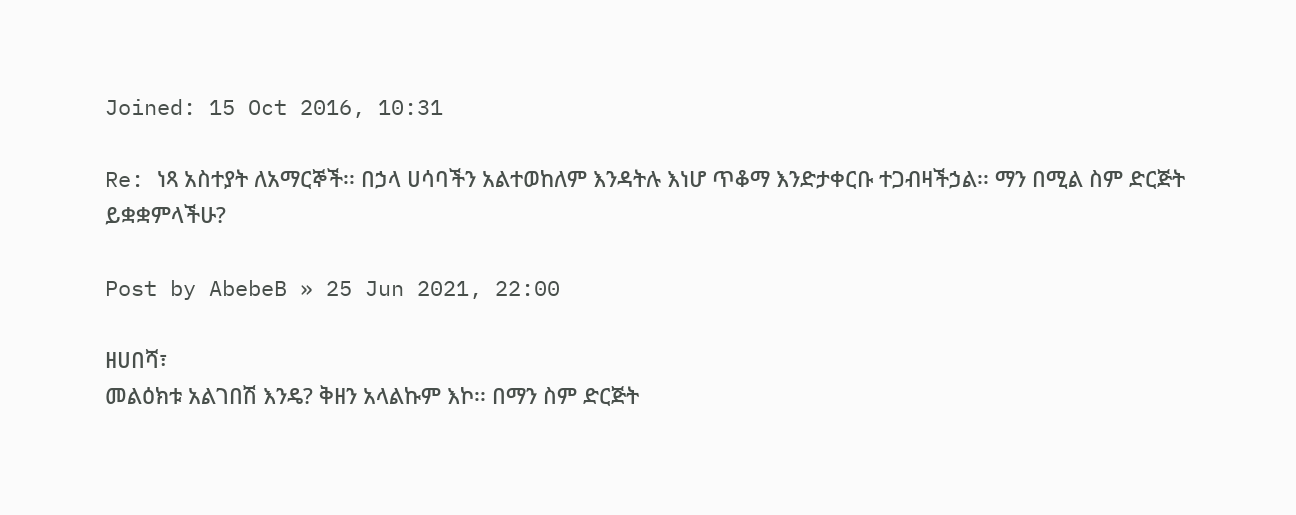Joined: 15 Oct 2016, 10:31

Re: ነጻ አስተያት ለአማርኞች፡፡ በኃላ ሀሳባችን አልተወከለም እንዳትሉ እነሆ ጥቆማ እንድታቀርቡ ተጋብዛችኃል፡፡ ማን በሚል ስም ድርጅት ይቋቋምላችሁ?

Post by AbebeB » 25 Jun 2021, 22:00

ዘሀበሻ፣
መልዕክቱ አልገበሽ እንዴ? ቅዘን አላልኩም እኮ፡፡ በማን ስም ድርጅት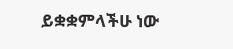ይቋቋምላችሁ ነው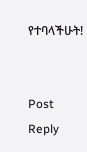የተባላችሁት!


Post Reply